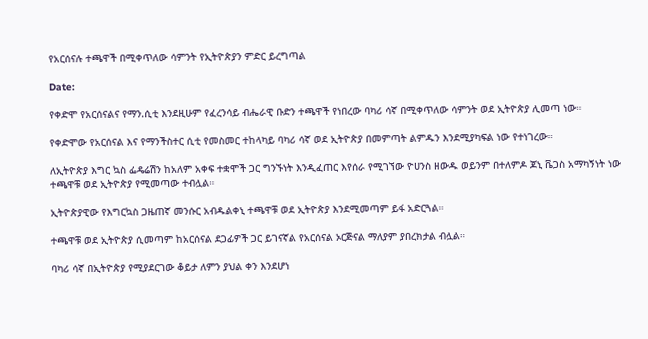የአርሰናሉ ተጫዋች በሚቀጥለው ሳምንት የኢትዮጵያን ምድር ይረግጣል

Date:

የቀድሞ የአርሰናልና የማን.ሲቲ እንደዚሁም የፈረንሳይ ብሔራዊ ቡድን ተጫዋች የነበረው ባካሪ ሳኛ በሚቀጥለው ሳምንት ወደ ኢትዮጵያ ሊመጣ ነው።

የቀድሞው የአርሰናል እና የማንችስተር ሲቲ የመስመር ተከላካይ ባካሪ ሳኛ ወደ ኢትዮጵያ በመምጣት ልምዱን እንደሚያካፍል ነው የተነገረው።

ለኢትዮጵያ እግር ኳስ ፌዴሬሽን ከአለም አቀፍ ተቋሞች ጋር ግንኙነት እንዲፈጠር እየሰራ የሚገኘው ዮሀንስ ዘውዱ ወይንም በተለምዶ ጆኒ ቬጋስ አማካኝነት ነው ተጫዋቹ ወደ ኢትዮጵያ የሚመጣው ተብሏል።

ኢትዮጵያዊው የእግርኳስ ጋዜጠኛ መንሱር አብዱልቀኒ ተጫዋቹ ወደ ኢትዮጵያ እንደሚመጣም ይፋ አድርጓል።

ተጫዋቹ ወደ ኢትዮጵያ ሲመጣም ከአርሰናል ደጋፊዎች ጋር ይገናኛል የአርሰናል ኦርጅናል ማለያም ያበረክታል ብሏል።

ባካሪ ሳኛ በኢትዮጵያ የሚያደርገው ቆይታ ለምን ያህል ቀን እንደሆነ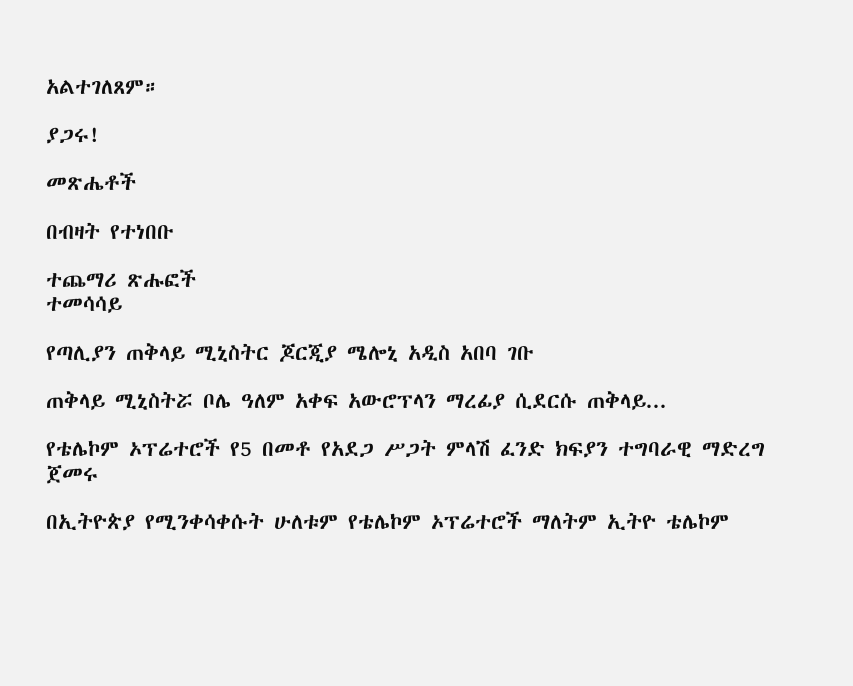አልተገለጸም።

ያጋሩ!

መጽሔቶች

በብዛት የተነበቡ

ተጨማሪ ጽሑፎች
ተመሳሳይ

የጣሊያን ጠቅላይ ሚኒስትር ጆርጂያ ሜሎኒ አዲስ አበባ ገቡ

ጠቅላይ ሚኒስትሯ ቦሌ ዓለም አቀፍ አውሮፕላን ማረፊያ ሲደርሱ ጠቅላይ...

የቴሌኮም ኦፕሬተሮች የ5 በመቶ የአደጋ ሥጋት ምላሽ ፈንድ ክፍያን ተግባራዊ ማድረግ ጀመሩ

በኢትዮጵያ የሚንቀሳቀሱት ሁለቱም የቴሌኮም ኦፕሬተሮች ማለትም ኢትዮ ቴሌኮም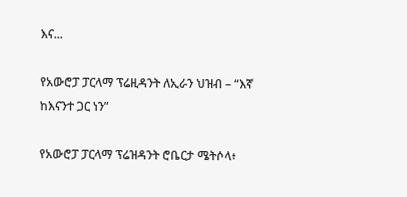እና...

የአውሮፓ ፓርላማ ፕሬዚዳንት ለኢራን ህዝብ – “እኛ ከእናንተ ጋር ነን”

የአውሮፓ ፓርላማ ፕሬዝዳንት ሮቤርታ ሜትሶላ፥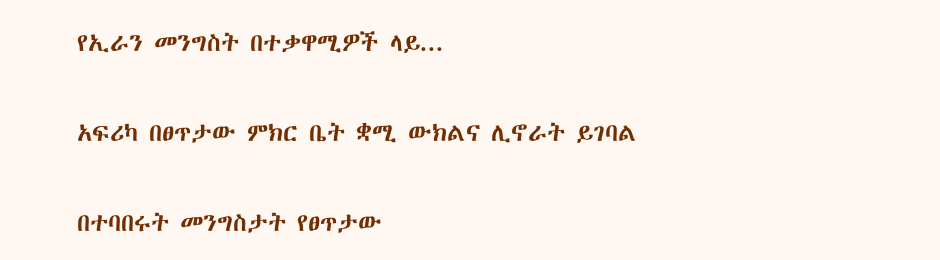የኢራን መንግስት በተቃዋሚዎች ላይ...

አፍሪካ በፀጥታው ምክር ቤት ቋሚ ውክልና ሊኖራት ይገባል

በተባበሩት መንግስታት የፀጥታው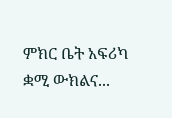ምክር ቤት አፍሪካ ቋሚ ውክልና...